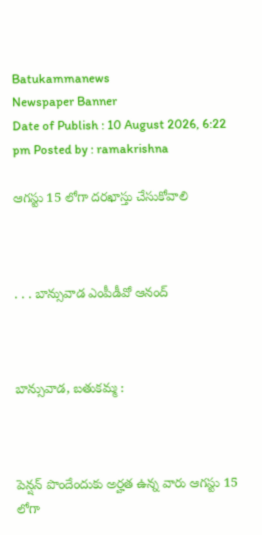Batukammanews
Newspaper Banner
Date of Publish : 10 August 2026, 6:22 pm Posted by : ramakrishna

ఆగస్టు 15 లోగా దరఖాస్తు చేసుకోవాలి



. . . బాన్సువాడ ఎంపీడీవో ఆనంద్



బాన్సువాడ, బతుకమ్మ :



పెన్షన్ పొందేందుకు అర్హత ఉన్న వారు ఆగస్టు 15 లోగా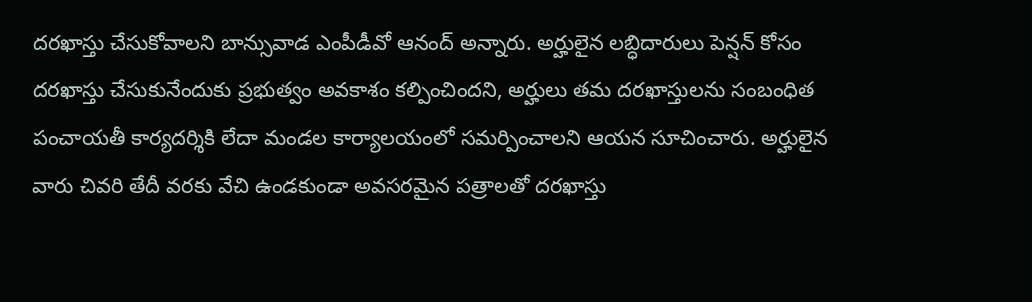దరఖాస్తు చేసుకోవాలని బాన్సువాడ ఎంపీడీవో ఆనంద్ అన్నారు. అర్హులైన లబ్ధిదారులు పెన్షన్ కోసం దరఖాస్తు చేసుకునేందుకు ప్రభుత్వం అవకాశం కల్పించిందని, అర్హులు తమ దరఖాస్తులను సంబంధిత పంచాయతీ కార్యదర్శికి లేదా మండల కార్యాలయంలో సమర్పించాలని ఆయన సూచించారు. అర్హులైన వారు చివరి తేదీ వరకు వేచి ఉండకుండా అవసరమైన పత్రాలతో దరఖాస్తు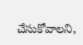చేసుకోవాలని,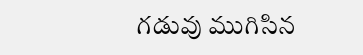గడువు ముగిసిన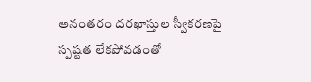అనంతరం దరఖాస్తుల స్వీకరణపై స్పష్టత లేకపోవడంతో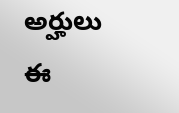అర్హులు ఈ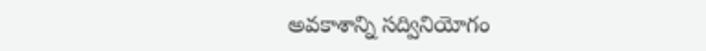అవకాశాన్ని సద్వినియోగం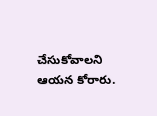చేసుకోవాలని ఆయన కోరారు.